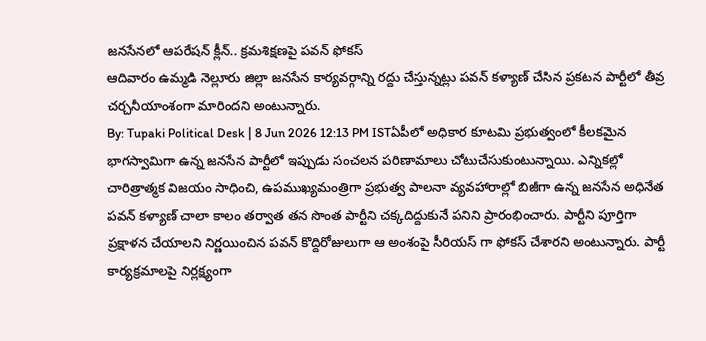జనసేనలో ఆపరేషన్ క్లీన్.. క్రమశిక్షణపై పవన్ ఫోకస్
ఆదివారం ఉమ్మడి నెల్లూరు జిల్లా జనసేన కార్యవర్గాన్ని రద్దు చేస్తున్నట్లు పవన్ కళ్యాణ్ చేసిన ప్రకటన పార్టీలో తీవ్ర చర్చనీయాంశంగా మారిందని అంటున్నారు.
By: Tupaki Political Desk | 8 Jun 2026 12:13 PM ISTఏపీలో అధికార కూటమి ప్రభుత్వంలో కీలకమైన భాగస్వామిగా ఉన్న జనసేన పార్టీలో ఇప్పుడు సంచలన పరిణామాలు చోటుచేసుకుంటున్నాయి. ఎన్నికల్లో చారిత్రాత్మక విజయం సాధించి, ఉపముఖ్యమంత్రిగా ప్రభుత్వ పాలనా వ్యవహారాల్లో బిజీగా ఉన్న జనసేన అధినేత పవన్ కళ్యాణ్ చాలా కాలం తర్వాత తన సొంత పార్టీని చక్కదిద్దుకునే పనిని ప్రారంభించారు. పార్టీని పూర్తిగా ప్రక్షాళన చేయాలని నిర్ణయించిన పవన్ కొద్దిరోజులుగా ఆ అంశంపై సీరియస్ గా ఫోకస్ చేశారని అంటున్నారు. పార్టీ కార్యక్రమాలపై నిర్లక్ష్యంగా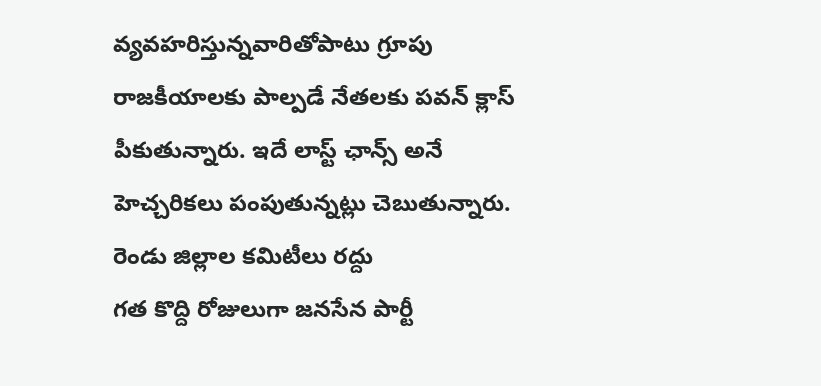వ్యవహరిస్తున్నవారితోపాటు గ్రూపు రాజకీయాలకు పాల్పడే నేతలకు పవన్ క్లాస్ పీకుతున్నారు. ఇదే లాస్ట్ ఛాన్స్ అనే హెచ్చరికలు పంపుతున్నట్లు చెబుతున్నారు.
రెండు జిల్లాల కమిటీలు రద్దు
గత కొద్ది రోజులుగా జనసేన పార్టీ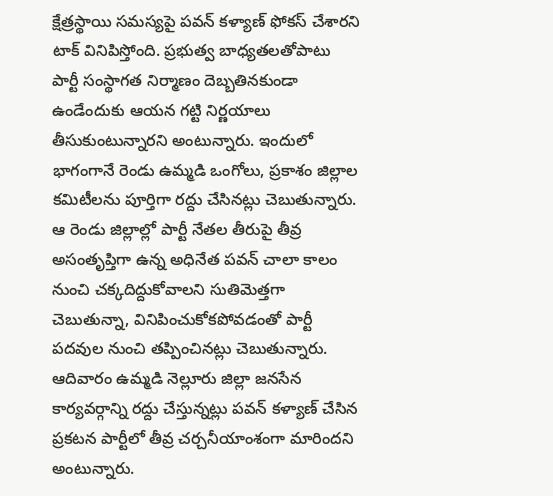క్షేత్రస్థాయి సమస్యపై పవన్ కళ్యాణ్ ఫోకస్ చేశారని టాక్ వినిపిస్తోంది. ప్రభుత్వ బాధ్యతలతోపాటు పార్టీ సంస్థాగత నిర్మాణం దెబ్బతినకుండా ఉండేందుకు ఆయన గట్టి నిర్ణయాలు తీసుకుంటున్నారని అంటున్నారు. ఇందులో భాగంగానే రెండు ఉమ్మడి ఒంగోలు, ప్రకాశం జిల్లాల కమిటీలను పూర్తిగా రద్దు చేసినట్లు చెబుతున్నారు. ఆ రెండు జిల్లాల్లో పార్టీ నేతల తీరుపై తీవ్ర అసంతృప్తిగా ఉన్న అధినేత పవన్ చాలా కాలం నుంచి చక్కదిద్దుకోవాలని సుతిమెత్తగా చెబుతున్నా, వినిపించుకోకపోవడంతో పార్టీ పదవుల నుంచి తప్పించినట్లు చెబుతున్నారు.
ఆదివారం ఉమ్మడి నెల్లూరు జిల్లా జనసేన కార్యవర్గాన్ని రద్దు చేస్తున్నట్లు పవన్ కళ్యాణ్ చేసిన ప్రకటన పార్టీలో తీవ్ర చర్చనీయాంశంగా మారిందని అంటున్నారు.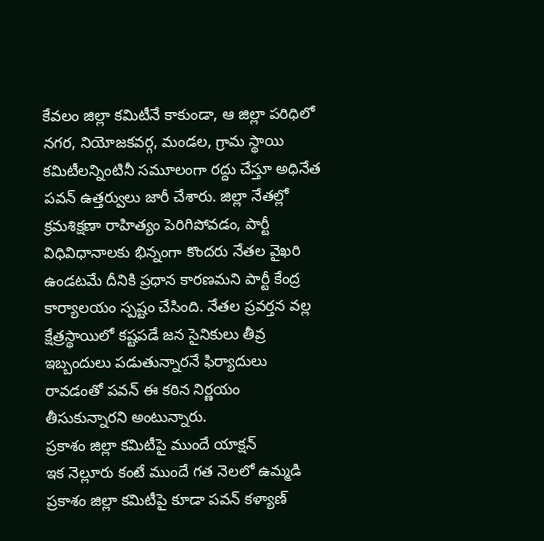కేవలం జిల్లా కమిటీనే కాకుండా, ఆ జిల్లా పరిధిలో నగర, నియోజకవర్గ, మండల, గ్రామ స్థాయి కమిటీలన్నింటినీ సమూలంగా రద్దు చేస్తూ అధినేత పవన్ ఉత్తర్వులు జారీ చేశారు. జిల్లా నేతల్లో క్రమశిక్షణా రాహిత్యం పెరిగిపోవడం, పార్టీ విధివిధానాలకు భిన్నంగా కొందరు నేతల వైఖరి ఉండటమే దీనికి ప్రధాన కారణమని పార్టీ కేంద్ర కార్యాలయం స్పష్టం చేసింది. నేతల ప్రవర్తన వల్ల క్షేత్రస్థాయిలో కష్టపడే జన సైనికులు తీవ్ర ఇబ్బందులు పడుతున్నారనే ఫిర్యాదులు రావడంతో పవన్ ఈ కఠిన నిర్ణయం తీసుకున్నారని అంటున్నారు.
ప్రకాశం జిల్లా కమిటీపై ముందే యాక్షన్
ఇక నెల్లూరు కంటే ముందే గత నెలలో ఉమ్మడి ప్రకాశం జిల్లా కమిటీపై కూడా పవన్ కళ్యాణ్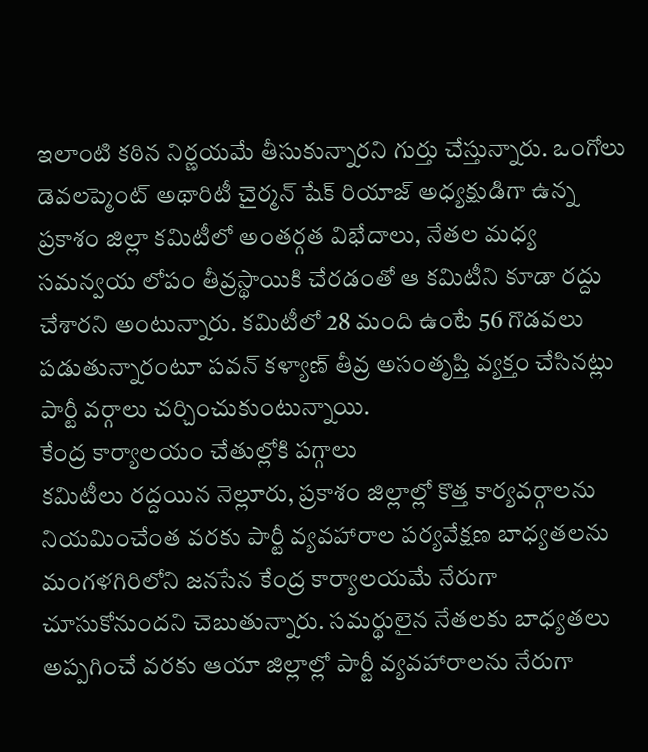ఇలాంటి కఠిన నిర్ణయమే తీసుకున్నారని గుర్తు చేస్తున్నారు. ఒంగోలు డెవలప్మెంట్ అథారిటీ చైర్మన్ షేక్ రియాజ్ అధ్యక్షుడిగా ఉన్న ప్రకాశం జిల్లా కమిటీలో అంతర్గత విభేదాలు, నేతల మధ్య సమన్వయ లోపం తీవ్రస్థాయికి చేరడంతో ఆ కమిటీని కూడా రద్దు చేశారని అంటున్నారు. కమిటీలో 28 మంది ఉంటే 56 గొడవలు పడుతున్నారంటూ పవన్ కళ్యాణ్ తీవ్ర అసంతృప్తి వ్యక్తం చేసినట్లు పార్టీ వర్గాలు చర్చించుకుంటున్నాయి.
కేంద్ర కార్యాలయం చేతుల్లోకి పగ్గాలు
కమిటీలు రద్దయిన నెల్లూరు, ప్రకాశం జిల్లాల్లో కొత్త కార్యవర్గాలను నియమించేంత వరకు పార్టీ వ్యవహారాల పర్యవేక్షణ బాధ్యతలను మంగళగిరిలోని జనసేన కేంద్ర కార్యాలయమే నేరుగా చూసుకోనుందని చెబుతున్నారు. సమర్థులైన నేతలకు బాధ్యతలు అప్పగించే వరకు ఆయా జిల్లాల్లో పార్టీ వ్యవహారాలను నేరుగా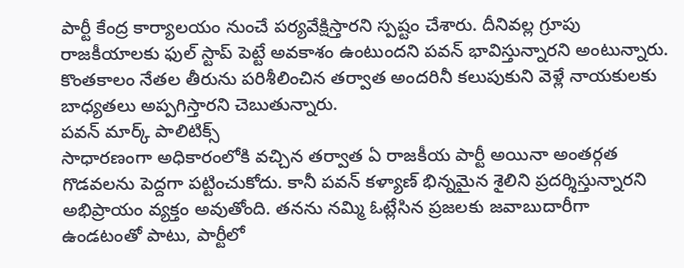పార్టీ కేంద్ర కార్యాలయం నుంచే పర్యవేక్షిస్తారని స్పష్టం చేశారు. దీనివల్ల గ్రూపు రాజకీయాలకు ఫుల్ స్టాప్ పెట్టే అవకాశం ఉంటుందని పవన్ భావిస్తున్నారని అంటున్నారు. కొంతకాలం నేతల తీరును పరిశీలించిన తర్వాత అందరినీ కలుపుకుని వెళ్లే నాయకులకు బాధ్యతలు అప్పగిస్తారని చెబుతున్నారు.
పవన్ మార్క్ పాలిటిక్స్
సాధారణంగా అధికారంలోకి వచ్చిన తర్వాత ఏ రాజకీయ పార్టీ అయినా అంతర్గత గొడవలను పెద్దగా పట్టించుకోదు. కానీ పవన్ కళ్యాణ్ భిన్నమైన శైలిని ప్రదర్శిస్తున్నారని అభిప్రాయం వ్యక్తం అవుతోంది. తనను నమ్మి ఓట్లేసిన ప్రజలకు జవాబుదారీగా ఉండటంతో పాటు, పార్టీలో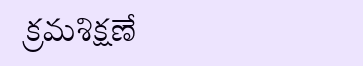క్రమశిక్షణే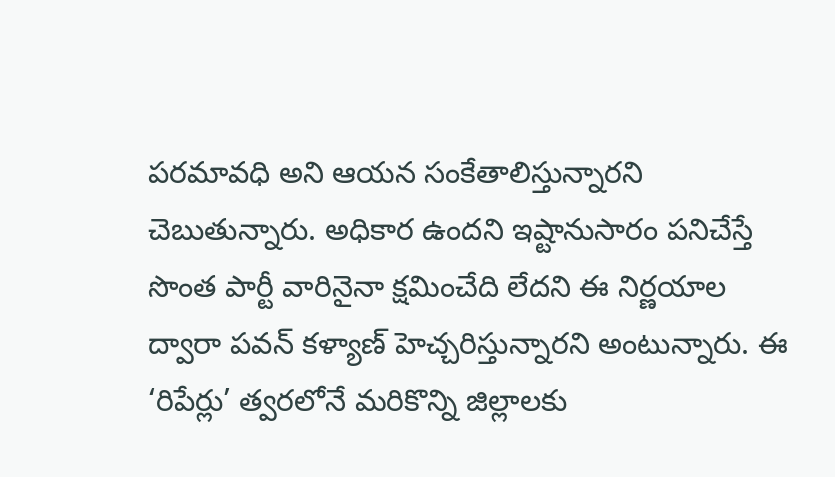పరమావధి అని ఆయన సంకేతాలిస్తున్నారని చెబుతున్నారు. అధికార ఉందని ఇష్టానుసారం పనిచేస్తే సొంత పార్టీ వారినైనా క్షమించేది లేదని ఈ నిర్ణయాల ద్వారా పవన్ కళ్యాణ్ హెచ్చరిస్తున్నారని అంటున్నారు. ఈ ‘రిపేర్లు’ త్వరలోనే మరికొన్ని జిల్లాలకు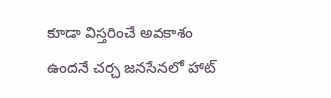కూడా విస్తరించే అవకాశం ఉందనే చర్చ జనసేనలో హాట్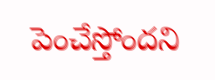పెంచేస్తోందని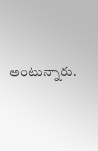అంటున్నారు.